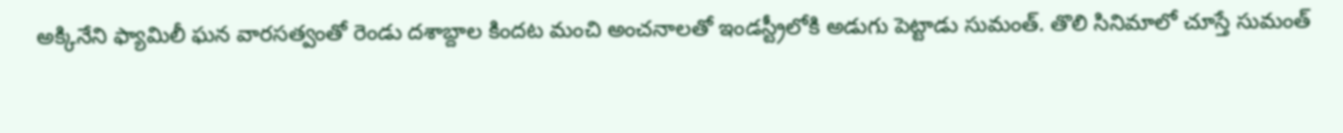అక్కినేని ఫ్యామిలీ ఘన వారసత్వంతో రెండు దశాబ్దాల కిందట మంచి అంచనాలతో ఇండస్ట్రీలోకి అడుగు పెట్టాడు సుమంత్. తొలి సినిమాలో చూస్తే సుమంత్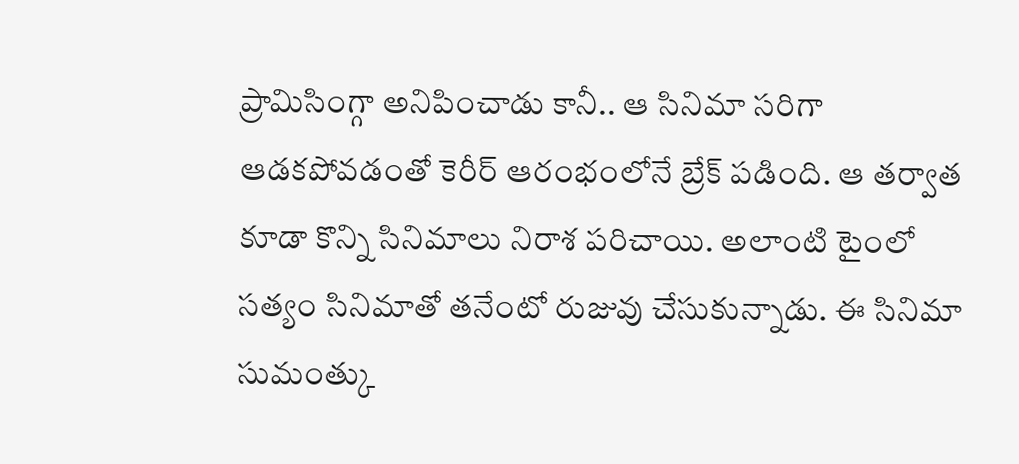ప్రామిసింగ్గా అనిపించాడు కానీ.. ఆ సినిమా సరిగా ఆడకపోవడంతో కెరీర్ ఆరంభంలోనే బ్రేక్ పడింది. ఆ తర్వాత కూడా కొన్ని సినిమాలు నిరాశ పరిచాయి. అలాంటి టైంలో సత్యం సినిమాతో తనేంటో రుజువు చేసుకున్నాడు. ఈ సినిమా సుమంత్కు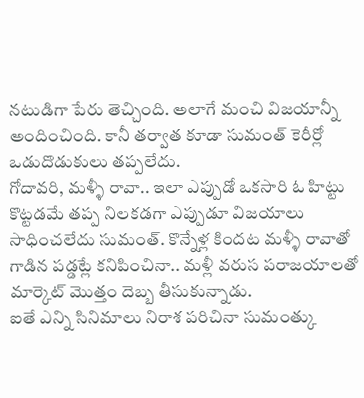నటుడిగా పేరు తెచ్చింది. అలాగే మంచి విజయాన్నీ అందించింది. కానీ తర్వాత కూడా సుమంత్ కెరీర్లో ఒడుదొడుకులు తప్పలేదు.
గోదావరి, మళ్ళీ రావా.. ఇలా ఎప్పుడో ఒకసారి ఓ హిట్టు కొట్టడమే తప్ప నిలకడగా ఎప్పుడూ విజయాలు సాధించలేదు సుమంత్. కొన్నేళ్ల కిందట మళ్ళీ రావాతో గాడిన పడ్డట్లే కనిపించినా.. మళ్లీ వరుస పరాజయాలతో మార్కెట్ మొత్తం దెబ్బ తీసుకున్నాడు.
ఐతే ఎన్ని సినిమాలు నిరాశ పరిచినా సుమంత్కు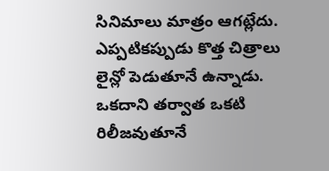సినిమాలు మాత్రం ఆగట్లేదు. ఎప్పటికప్పుడు కొత్త చిత్రాలు లైన్లో పెడుతూనే ఉన్నాడు. ఒకదాని తర్వాత ఒకటి రిలీజవుతూనే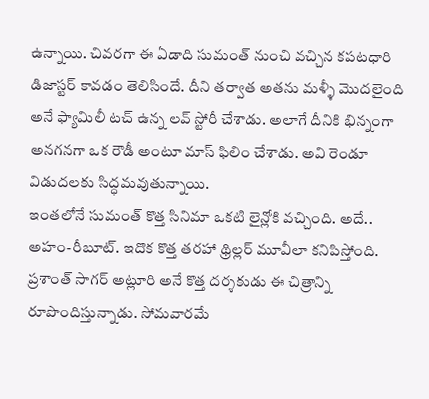ఉన్నాయి. చివరగా ఈ ఏడాది సుమంత్ నుంచి వచ్చిన కపటధారి డిజాస్టర్ కావడం తెలిసిందే. దీని తర్వాత అతను మళ్ళీ మొదలైంది అనే ఫ్యామిలీ టచ్ ఉన్న లవ్ స్టోరీ చేశాడు. అలాగే దీనికి భిన్నంగా అనగనగా ఒక రౌడీ అంటూ మాస్ ఫిలిం చేశాడు. అవి రెండూ విడుదలకు సిద్ధమవుతున్నాయి.
ఇంతలోనే సుమంత్ కొత్త సినిమా ఒకటి లైన్లోకి వచ్చింది. అదే.. అహం-రీబూట్. ఇదొక కొత్త తరహా థ్రిల్లర్ మూవీలా కనిపిస్తోంది. ప్రశాంత్ సాగర్ అట్లూరి అనే కొత్త దర్శకుడు ఈ చిత్రాన్ని రూపొందిస్తున్నాడు. సోమవారమే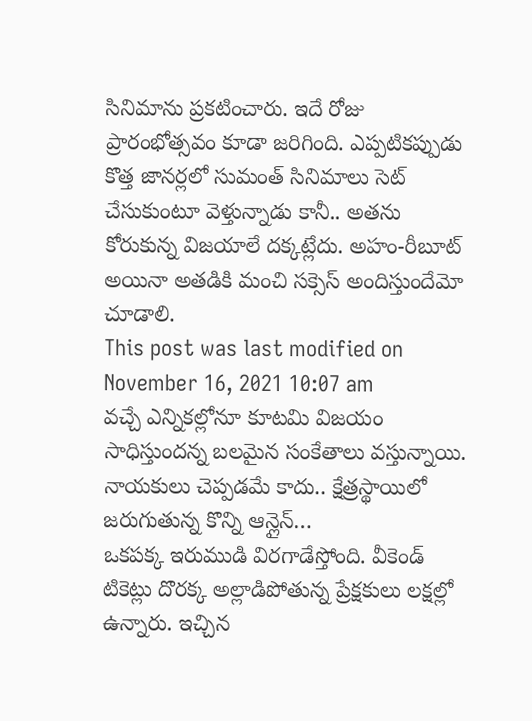సినిమాను ప్రకటించారు. ఇదే రోజు ప్రారంభోత్సవం కూడా జరిగింది. ఎప్పటికప్పుడు కొత్త జానర్లలో సుమంత్ సినిమాలు సెట్ చేసుకుంటూ వెళ్తున్నాడు కానీ.. అతను కోరుకున్న విజయాలే దక్కట్లేదు. అహం-రీబూట్ అయినా అతడికి మంచి సక్సెస్ అందిస్తుందేమో చూడాలి.
This post was last modified on November 16, 2021 10:07 am
వచ్చే ఎన్నికల్లోనూ కూటమి విజయం సాధిస్తుందన్న బలమైన సంకేతాలు వస్తున్నాయి. నాయకులు చెప్పడమే కాదు.. క్షేత్రస్థాయిలో జరుగుతున్న కొన్ని ఆన్లైన్…
ఒకపక్క ఇరుముడి విరగాడేస్తోంది. వీకెండ్ టికెట్లు దొరక్క అల్లాడిపోతున్న ప్రేక్షకులు లక్షల్లో ఉన్నారు. ఇచ్చిన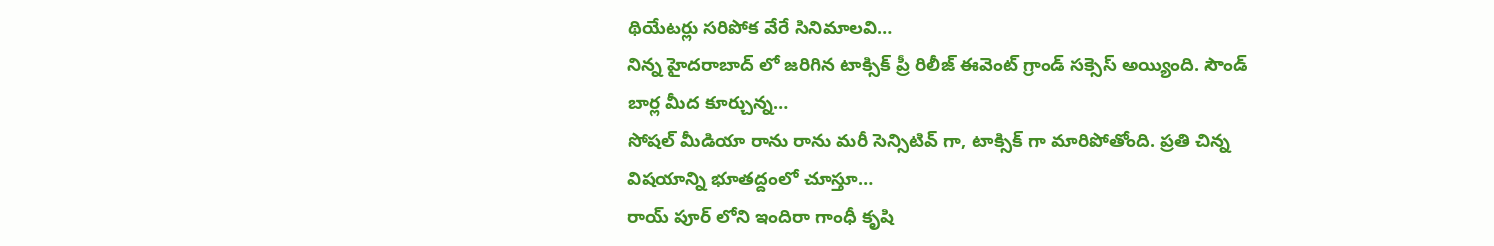థియేటర్లు సరిపోక వేరే సినిమాలవి…
నిన్న హైదరాబాద్ లో జరిగిన టాక్సిక్ ప్రీ రిలీజ్ ఈవెంట్ గ్రాండ్ సక్సెస్ అయ్యింది. సౌండ్ బార్ల మీద కూర్చున్న…
సోషల్ మీడియా రాను రాను మరీ సెన్సిటివ్ గా, టాక్సిక్ గా మారిపోతోంది. ప్రతి చిన్న విషయాన్ని భూతద్దంలో చూస్తూ…
రాయ్ పూర్ లోని ఇందిరా గాంధీ కృషి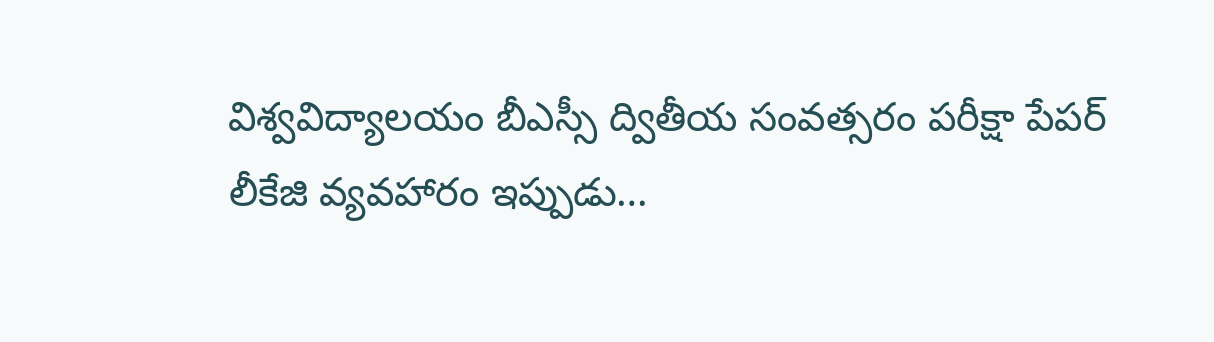విశ్వవిద్యాలయం బీఎస్సీ ద్వితీయ సంవత్సరం పరీక్షా పేపర్ లీకేజి వ్యవహారం ఇప్పుడు…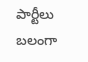పార్టీలు బలంగా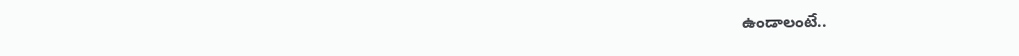ఉండాలంటే..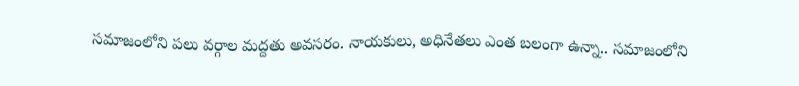సమాజంలోని పలు వర్గాల మద్దతు అవసరం. నాయకులు, అధినేతలు ఎంత బలంగా ఉన్నా.. సమాజంలోని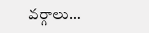వర్గాలు…